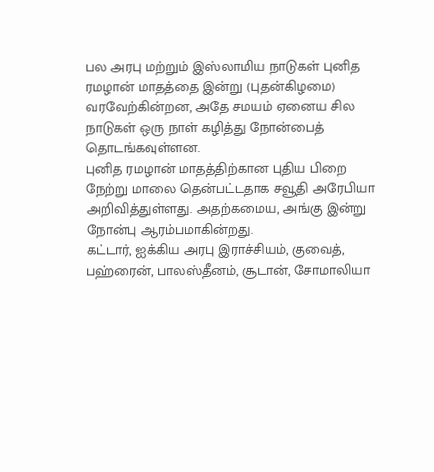பல அரபு மற்றும் இஸ்லாமிய நாடுகள் புனித ரமழான் மாதத்தை இன்று (புதன்கிழமை) வரவேற்கின்றன, அதே சமயம் ஏனைய சில நாடுகள் ஒரு நாள் கழித்து நோன்பைத் தொடங்கவுள்ளன.
புனித ரமழான் மாதத்திற்கான புதிய பிறை நேற்று மாலை தென்பட்டதாக சவூதி அரேபியா அறிவித்துள்ளது. அதற்கமைய, அங்கு இன்று நோன்பு ஆரம்பமாகின்றது.
கட்டார், ஐக்கிய அரபு இராச்சியம், குவைத், பஹ்ரைன், பாலஸ்தீனம், சூடான், சோமாலியா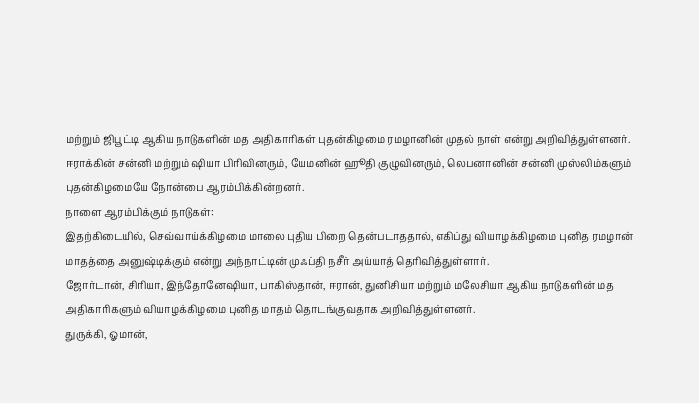மற்றும் ஜிபூட்டி ஆகிய நாடுகளின் மத அதிகாரிகள் புதன்கிழமை ரமழானின் முதல் நாள் என்று அறிவித்துள்ளனர்.
ஈராக்கின் சன்னி மற்றும் ஷியா பிரிவினரும், யேமனின் ஹூதி குழுவினரும், லெபனானின் சன்னி முஸ்லிம்களும் புதன்கிழமையே நோன்பை ஆரம்பிக்கின்றனர்.
நாளை ஆரம்பிக்கும் நாடுகள்:
இதற்கிடையில், செவ்வாய்க்கிழமை மாலை புதிய பிறை தென்படாததால், எகிப்து வியாழக்கிழமை புனித ரமழான் மாதத்தை அனுஷ்டிக்கும் என்று அந்நாட்டின் முஃப்தி நசீர் அய்யாத் தெரிவித்துள்ளார்.
ஜோர்டான், சிரியா, இந்தோனேஷியா, பாகிஸ்தான், ஈரான், துனிசியா மற்றும் மலேசியா ஆகிய நாடுகளின் மத அதிகாரிகளும் வியாழக்கிழமை புனித மாதம் தொடங்குவதாக அறிவித்துள்ளனர்.
துருக்கி, ஓமான்,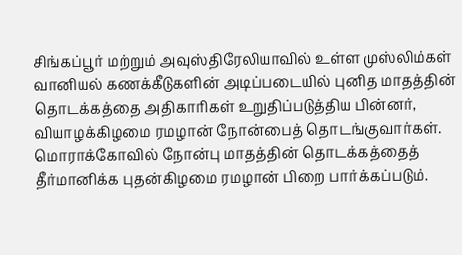சிங்கப்பூர் மற்றும் அவுஸ்திரேலியாவில் உள்ள முஸ்லிம்கள் வானியல் கணக்கீடுகளின் அடிப்படையில் புனித மாதத்தின் தொடக்கத்தை அதிகாரிகள் உறுதிப்படுத்திய பின்னர், வியாழக்கிழமை ரமழான் நோன்பைத் தொடங்குவார்கள்.
மொராக்கோவில் நோன்பு மாதத்தின் தொடக்கத்தைத் தீர்மானிக்க புதன்கிழமை ரமழான் பிறை பார்க்கப்படும்.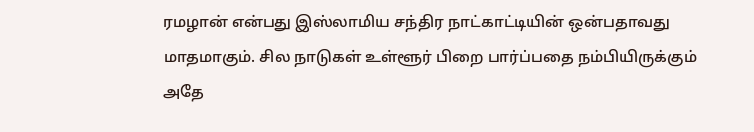ரமழான் என்பது இஸ்லாமிய சந்திர நாட்காட்டியின் ஒன்பதாவது மாதமாகும். சில நாடுகள் உள்ளூர் பிறை பார்ப்பதை நம்பியிருக்கும் அதே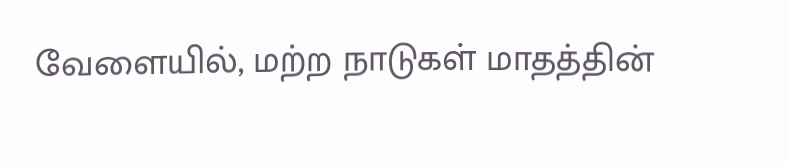வேளையில், மற்ற நாடுகள் மாதத்தின்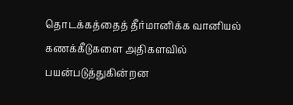தொடக்கத்தைத் தீர்மானிக்க வானியல் கணக்கீடுகளை அதிகளவில் பயன்படுத்துகின்றன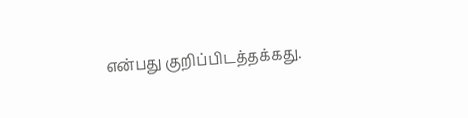என்பது குறிப்பிடத்தக்கது.